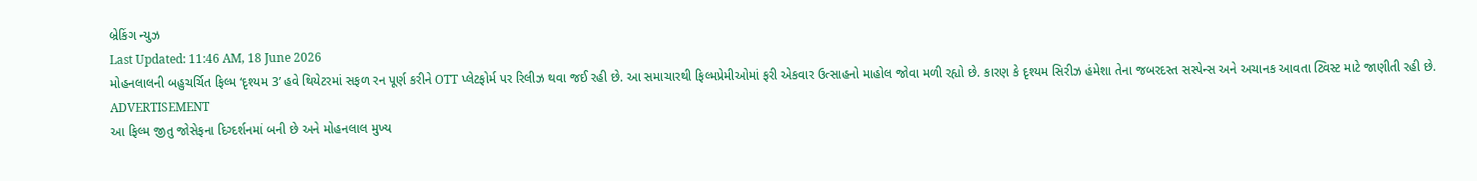બ્રેકિંગ ન્યુઝ
Last Updated: 11:46 AM, 18 June 2026
મોહનલાલની બહુચર્ચિત ફિલ્મ ‘દૃશ્યમ 3’ હવે થિયેટરમાં સફળ રન પૂર્ણ કરીને OTT પ્લેટફોર્મ પર રિલીઝ થવા જઈ રહી છે. આ સમાચારથી ફિલ્મપ્રેમીઓમાં ફરી એકવાર ઉત્સાહનો માહોલ જોવા મળી રહ્યો છે. કારણ કે દૃશ્યમ સિરીઝ હંમેશા તેના જબરદસ્ત સસ્પેન્સ અને અચાનક આવતા ટ્વિસ્ટ માટે જાણીતી રહી છે.
ADVERTISEMENT
આ ફિલ્મ જીતુ જોસેફના દિગ્દર્શનમાં બની છે અને મોહનલાલ મુખ્ય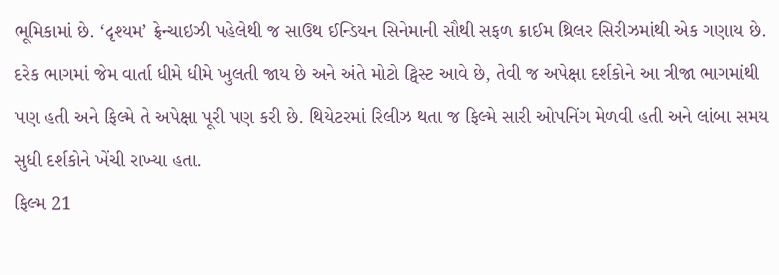ભૂમિકામાં છે. ‘દૃશ્યમ’ ફ્રેન્ચાઇઝી પહેલેથી જ સાઉથ ઈન્ડિયન સિનેમાની સૌથી સફળ ક્રાઈમ થ્રિલર સિરીઝમાંથી એક ગણાય છે. દરેક ભાગમાં જેમ વાર્તા ધીમે ધીમે ખુલતી જાય છે અને અંતે મોટો ટ્વિસ્ટ આવે છે, તેવી જ અપેક્ષા દર્શકોને આ ત્રીજા ભાગમાંથી પણ હતી અને ફિલ્મે તે અપેક્ષા પૂરી પણ કરી છે. થિયેટરમાં રિલીઝ થતા જ ફિલ્મે સારી ઓપનિંગ મેળવી હતી અને લાંબા સમય સુધી દર્શકોને ખેંચી રાખ્યા હતા.
ફિલ્મ 21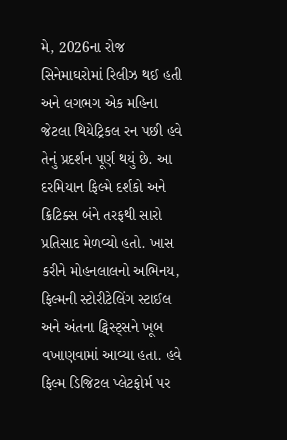મે, 2026ના રોજ સિનેમાઘરોમાં રિલીઝ થઈ હતી અને લગભગ એક મહિના જેટલા થિયેટ્રિકલ રન પછી હવે તેનું પ્રદર્શન પૂર્ણ થયું છે. આ દરમિયાન ફિલ્મે દર્શકો અને ક્રિટિક્સ બંને તરફથી સારો પ્રતિસાદ મેળવ્યો હતો. ખાસ કરીને મોહનલાલનો અભિનય, ફિલ્મની સ્ટોરીટેલિંગ સ્ટાઈલ અને અંતના ટ્વિસ્ટ્સને ખૂબ વખાણવામાં આવ્યા હતા. હવે ફિલ્મ ડિજિટલ પ્લેટફોર્મ પર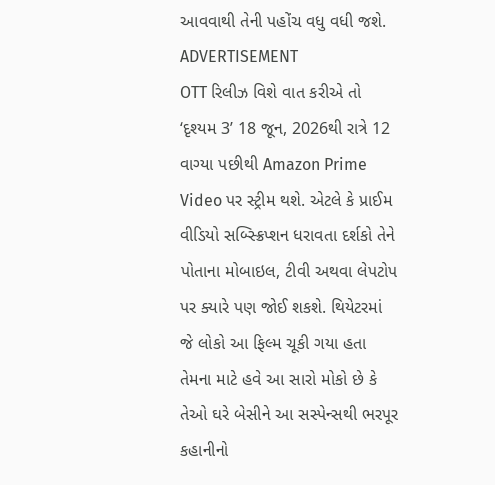આવવાથી તેની પહોંચ વધુ વધી જશે.
ADVERTISEMENT
OTT રિલીઝ વિશે વાત કરીએ તો ‘દૃશ્યમ 3’ 18 જૂન, 2026થી રાત્રે 12 વાગ્યા પછીથી Amazon Prime Video પર સ્ટ્રીમ થશે. એટલે કે પ્રાઈમ વીડિયો સબ્સ્ક્રિપ્શન ધરાવતા દર્શકો તેને પોતાના મોબાઇલ, ટીવી અથવા લેપટોપ પર ક્યારે પણ જોઈ શકશે. થિયેટરમાં જે લોકો આ ફિલ્મ ચૂકી ગયા હતા તેમના માટે હવે આ સારો મોકો છે કે તેઓ ઘરે બેસીને આ સસ્પેન્સથી ભરપૂર કહાનીનો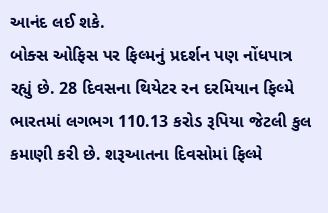આનંદ લઈ શકે.
બોક્સ ઓફિસ પર ફિલ્મનું પ્રદર્શન પણ નોંધપાત્ર રહ્યું છે. 28 દિવસના થિયેટર રન દરમિયાન ફિલ્મે ભારતમાં લગભગ 110.13 કરોડ રૂપિયા જેટલી કુલ કમાણી કરી છે. શરૂઆતના દિવસોમાં ફિલ્મે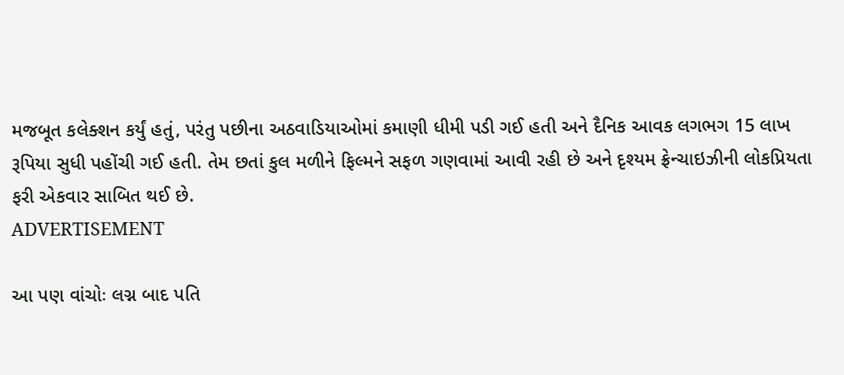મજબૂત કલેક્શન કર્યું હતું, પરંતુ પછીના અઠવાડિયાઓમાં કમાણી ધીમી પડી ગઈ હતી અને દૈનિક આવક લગભગ 15 લાખ રૂપિયા સુધી પહોંચી ગઈ હતી. તેમ છતાં કુલ મળીને ફિલ્મને સફળ ગણવામાં આવી રહી છે અને દૃશ્યમ ફ્રેન્ચાઇઝીની લોકપ્રિયતા ફરી એકવાર સાબિત થઈ છે.
ADVERTISEMENT

આ પણ વાંચોઃ લગ્ન બાદ પતિ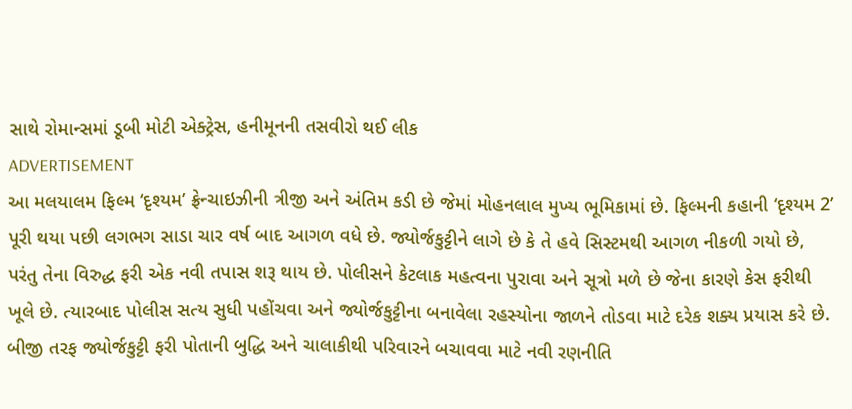સાથે રોમાન્સમાં ડૂબી મોટી એક્ટ્રેસ, હનીમૂનની તસવીરો થઈ લીક
ADVERTISEMENT
આ મલયાલમ ફિલ્મ ‘દૃશ્યમ’ ફ્રેન્ચાઇઝીની ત્રીજી અને અંતિમ કડી છે જેમાં મોહનલાલ મુખ્ય ભૂમિકામાં છે. ફિલ્મની કહાની ‘દૃશ્યમ 2’ પૂરી થયા પછી લગભગ સાડા ચાર વર્ષ બાદ આગળ વધે છે. જ્યોર્જકુટ્ટીને લાગે છે કે તે હવે સિસ્ટમથી આગળ નીકળી ગયો છે, પરંતુ તેના વિરુદ્ધ ફરી એક નવી તપાસ શરૂ થાય છે. પોલીસને કેટલાક મહત્વના પુરાવા અને સૂત્રો મળે છે જેના કારણે કેસ ફરીથી ખૂલે છે. ત્યારબાદ પોલીસ સત્ય સુધી પહોંચવા અને જ્યોર્જકુટ્ટીના બનાવેલા રહસ્યોના જાળને તોડવા માટે દરેક શક્ય પ્રયાસ કરે છે. બીજી તરફ જ્યોર્જકુટ્ટી ફરી પોતાની બુદ્ધિ અને ચાલાકીથી પરિવારને બચાવવા માટે નવી રણનીતિ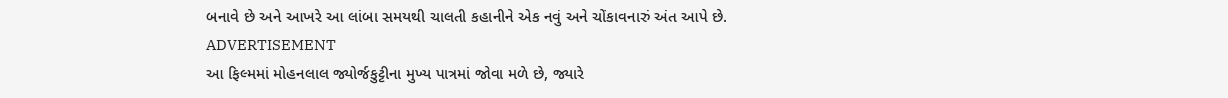બનાવે છે અને આખરે આ લાંબા સમયથી ચાલતી કહાનીને એક નવું અને ચોંકાવનારું અંત આપે છે.
ADVERTISEMENT
આ ફિલ્મમાં મોહનલાલ જ્યોર્જકુટ્ટીના મુખ્ય પાત્રમાં જોવા મળે છે, જ્યારે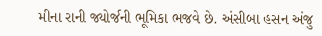મીના રાની જ્યોર્જની ભૂમિકા ભજવે છે. અંસીબા હસન અંજુ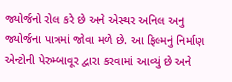જ્યોર્જનો રોલ કરે છે અને એસ્થર અનિલ અનુ જ્યોર્જના પાત્રમાં જોવા મળે છે. આ ફિલ્મનું નિર્માણ એન્ટોની પેરુમ્બાવૂર દ્વારા કરવામાં આવ્યું છે અને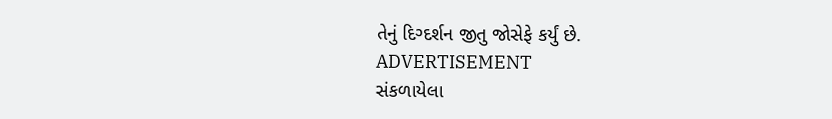તેનું દિગ્દર્શન જીતુ જોસેફે કર્યું છે.
ADVERTISEMENT
સંકળાયેલા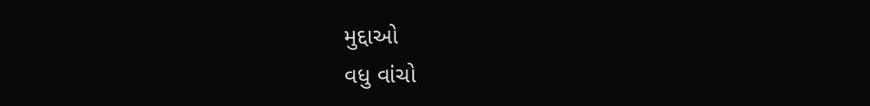મુદ્દાઓ
વધુ વાંચો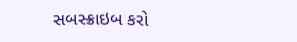સબસ્ક્રાઇબ કરો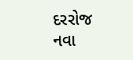દરરોજ નવા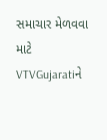સમાચાર મેળવવા માટે VTVGujaratiને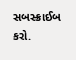સબસ્ક્રાઈબ કરો.